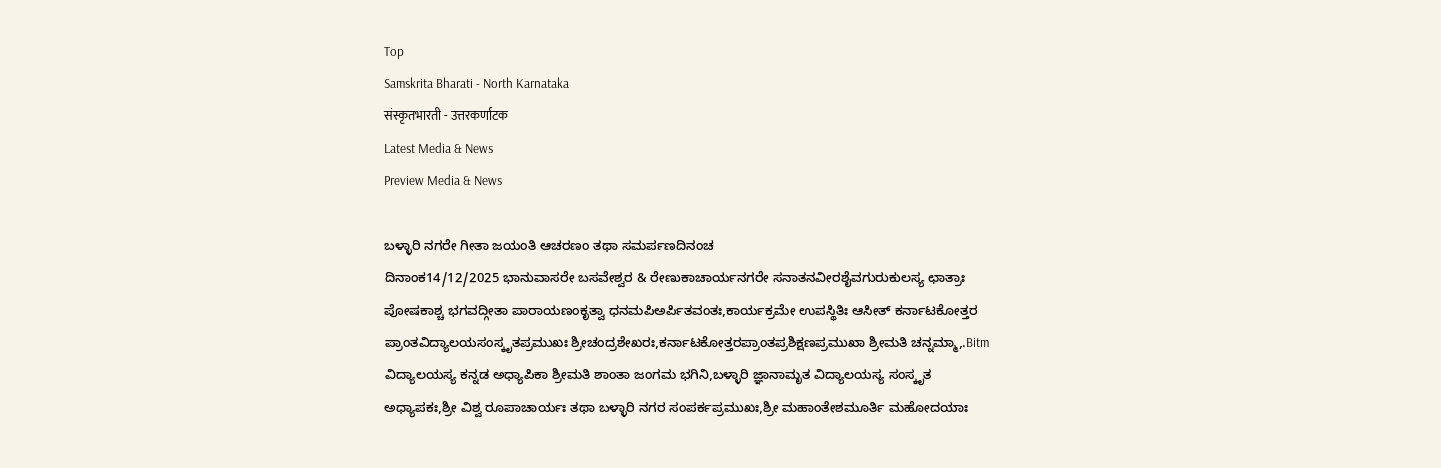Top
Samskrita Bharati - North Karnataka
संस्कृतभारती - उत्तरकर्णाटक
Latest Media & News
Preview Media & News

ಬಳ್ಳಾರಿ ನಗರೇ ಗೀತಾ ಜಯಂತಿ ಆಚರಣಂ ತಥಾ ಸಮರ್ಪಣದಿನಂಚ
ದಿನಾಂಕ14/12/2025 ಭಾನುವಾಸರೇ ಬಸವೇಶ್ವರ & ರೇಣುಕಾಚಾರ್ಯನಗರೇ ಸನಾತನವೀರಶೈವಗುರುಕುಲಸ್ಯ ಛಾತ್ರಾಃ ಪೋಷಕಾಶ್ಚ ಭಗವದ್ಗೀತಾ ಪಾರಾಯಣಂಕೃತ್ವಾ ಧನಮಪಿಅರ್ಪಿತವಂತಃ,ಕಾರ್ಯಕ್ರಮೇ ಉಪಸ್ಥಿತಿಃ ಆಸೀತ್ ಕರ್ನಾಟಕೋತ್ತರ ಪ್ರಾಂತವಿದ್ಯಾಲಯಸಂಸ್ಕೃತಪ್ರಮುಖಃ ಶ್ರೀಚಂದ್ರಶೇಖರಃ,ಕರ್ನಾಟಕೋತ್ತರಪ್ರಾಂತಪ್ರಶಿಕ್ಷಣಪ್ರಮುಖಾ ಶ್ರೀಮತಿ ಚನ್ನಮ್ಮಾ,.Bitm ವಿದ್ಯಾಲಯಸ್ಯ ಕನ್ನಡ ಅಧ್ಯಾಪಿಕಾ ಶ್ರೀಮತಿ ಶಾಂತಾ ಜಂಗಮ ಭಗಿನಿ,ಬಳ್ಳಾರಿ ಜ್ಞಾನಾಮೃತ ವಿದ್ಯಾಲಯಸ್ಯ ಸಂಸ್ಕೃತ ಅಧ್ಯಾಪಕಃ,ಶ್ರೀ ವಿಶ್ವ ರೂಪಾಚಾರ್ಯಃ ತಥಾ ಬಳ್ಳಾರಿ ನಗರ ಸಂಪರ್ಕಪ್ರಮುಖಃ,ಶ್ರೀ ಮಹಾಂತೇಶಮೂರ್ತಿ ಮಹೋದಯಾಃ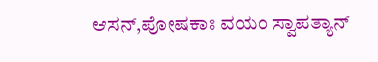ಆಸನ್,ಪೋಷಕಾಃ ವಯಂ ಸ್ವಾಪತ್ಯಾನ್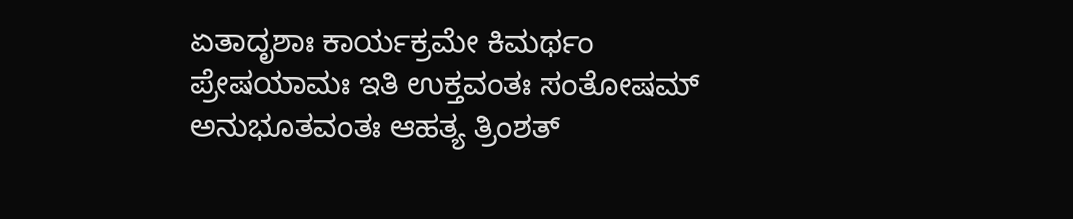ಏತಾದೃಶಾಃ ಕಾರ್ಯಕ್ರಮೇ ಕಿಮರ್ಥಂ ಪ್ರೇಷಯಾಮಃ ಇತಿ ಉಕ್ತವಂತಃ ಸಂತೋಷಮ್ ಅನುಭೂತವಂತಃ ಆಹತ್ಯ ತ್ರಿಂಶತ್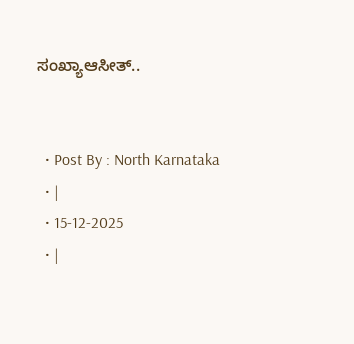ಸಂಖ್ಯಾಆಸೀತ್..


  • Post By : North Karnataka
  • |
  • 15-12-2025
  • |